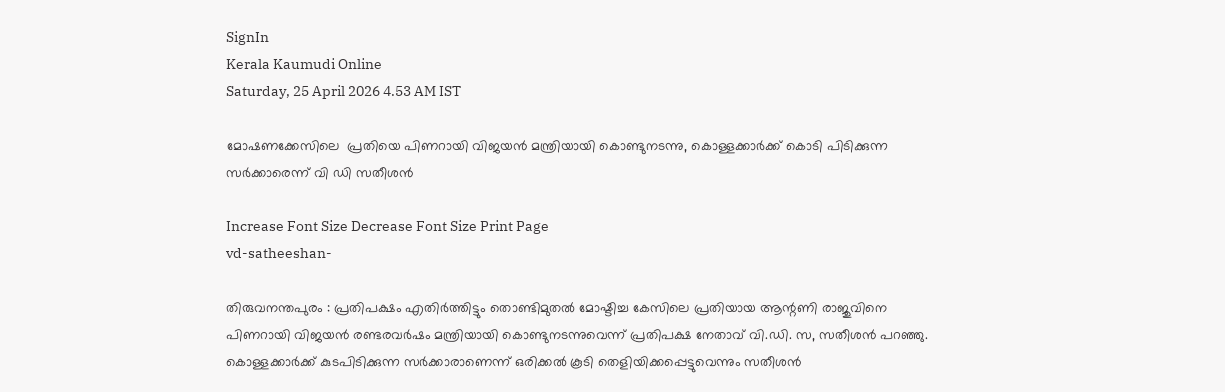SignIn
Kerala Kaumudi Online
Saturday, 25 April 2026 4.53 AM IST

മോഷണക്കേസിലെ  പ്രതിയെ പിണറായി വിജയൻ മന്ത്രിയായി കൊണ്ടുനടന്നു, കൊള്ളക്കാർക്ക് കൊടി പിടിക്കുന്ന സർക്കാരെന്ന് വി ഡി സതീശൻ

Increase Font Size Decrease Font Size Print Page
vd-satheeshan-

തിരുവനന്തപുരം : പ്രതിപക്ഷം എതിർത്തിട്ടും തൊണ്ടിമുതൽ മോഷ്ടിച്ച കേസിലെ പ്രതിയായ ആന്റണി രാജുവിനെ പിണറായി വിജയൻ രണ്ടരവർഷം മന്ത്രിയായി കൊണ്ടുനടന്നുവെന്ന് പ്രതിപക്ഷ നേതാവ് വി.ഡി. സ, സതീശൻ പറഞ്ഞു. കൊള്ളക്കാർക്ക് കുടപിടിക്കുന്ന സർക്കാരാണെന്ന് ഒരിക്കൽ കൂടി തെളിയിക്കപ്പെട്ടുവെന്നും സതീശൻ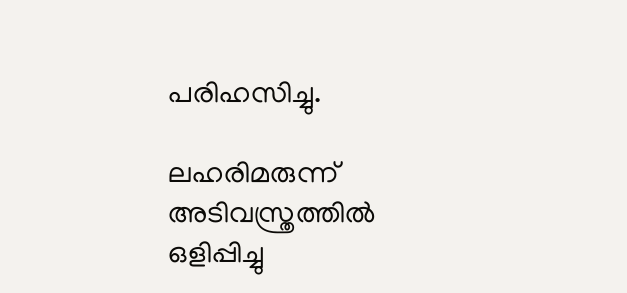പരിഹസിച്ചു.

ലഹരിമരുന്ന് അടിവസ്ത്രത്തിൽ ഒളിപ്പിച്ചു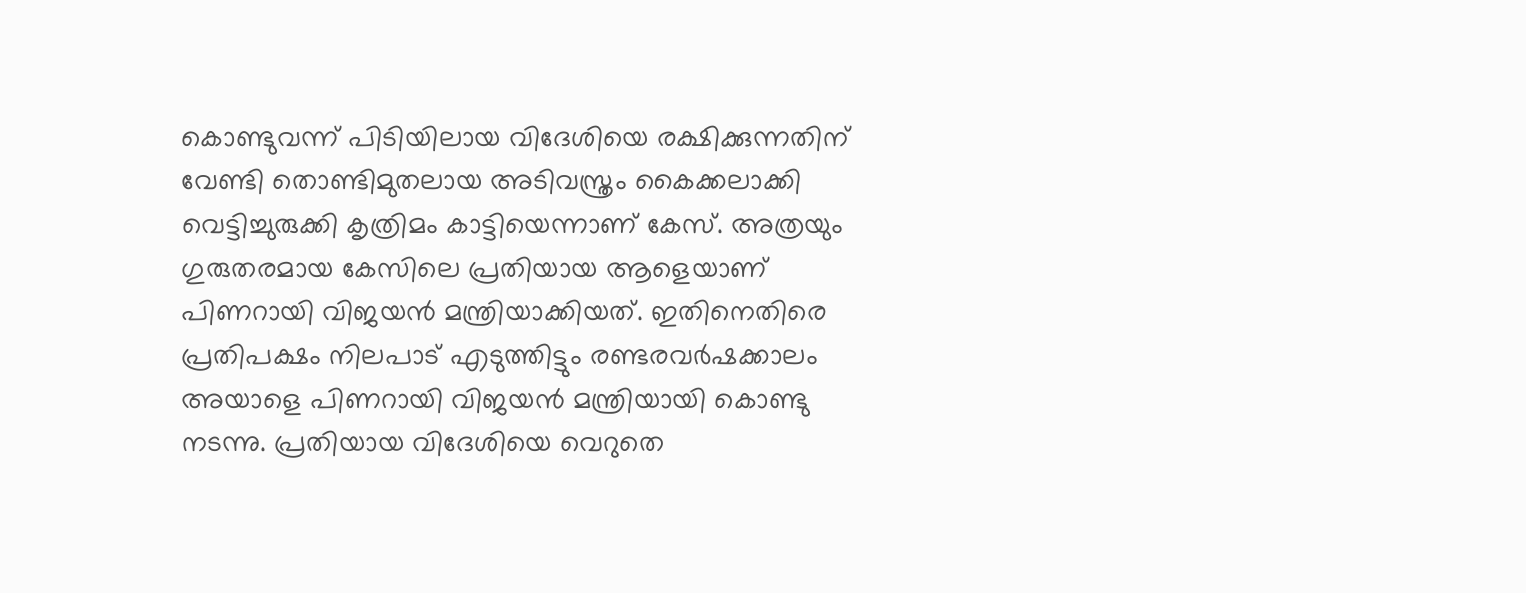കൊണ്ടുവന്ന് പിടിയിലായ വിദേശിയെ രക്ഷിക്കുന്നതിന് വേണ്ടി തൊണ്ടിമുതലായ അടിവസ്ത്രം കൈക്കലാക്കി വെട്ടിച്ചുരുക്കി കൃത്രിമം കാട്ടിയെന്നാണ് കേസ്. അത്രയും ഗുരുതരമായ കേസിലെ പ്രതിയായ ആളെയാണ് പിണറായി വിജയൻ മന്ത്രിയാക്കിയത്. ഇതിനെതിരെ പ്രതിപക്ഷം നിലപാട് എടുത്തിട്ടും രണ്ടരവർഷക്കാലം അയാളെ പിണറായി വിജയൻ മന്ത്രിയായി കൊണ്ടു നടന്നു. പ്രതിയായ വിദേശിയെ വെറുതെ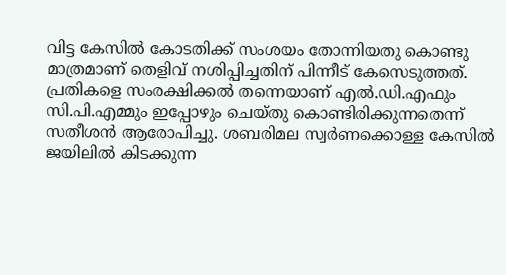വിട്ട കേസിൽ കോടതിക്ക് സംശയം തോന്നിയതു കൊണ്ടു മാത്രമാണ് തെളിവ് നശിപ്പിച്ചതിന് പിന്നീട് കേസെടുത്തത്. പ്രതികളെ സംരക്ഷിക്കൽ തന്നെയാണ് എൽ.ഡി.എഫും സി.പി.എമ്മും ഇപ്പോഴും ചെയ്തു കൊണ്ടിരിക്കുന്നതെന്ന് സതീശൻ ആരോപിച്ചു. ശബരിമല സ്വർണക്കൊള്ള കേസിൽ ജയിലിൽ കിടക്കുന്ന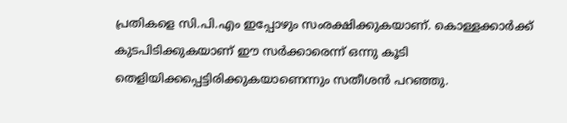പ്രതികളെ സി.പി.എം ഇപ്പോഴും സംരക്ഷിക്കുകയാണ്. കൊള്ളക്കാർക്ക് കുടപിടിക്കുകയാണ് ഈ സർക്കാരെന്ന് ഒന്നു കൂടി തെളിയിക്കപ്പെട്ടിരിക്കുകയാണെന്നും സതീശൻ പറഞ്ഞു.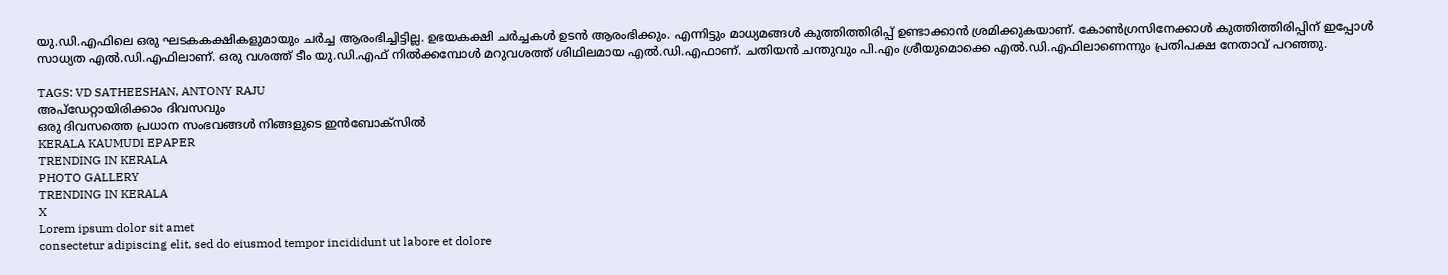യു.ഡി.എഫിലെ ഒരു ഘടകകക്ഷികളുമായും ചർച്ച ആരംഭിച്ചിട്ടില്ല. ഉഭയകക്ഷി ചർച്ചകൾ ഉടൻ ആരംഭിക്കും. എന്നിട്ടും മാധ്യമങ്ങൾ കുത്തിത്തിരിപ്പ് ഉണ്ടാക്കാൻ ശ്രമിക്കുകയാണ്. കോൺഗ്രസിനേക്കാൾ കുത്തിത്തിരിപ്പിന് ഇപ്പോൾ സാധ്യത എൽ.ഡി.എഫിലാണ്. ഒരു വശത്ത് ടീം യു.ഡി.എഫ് നിൽക്കമ്പോൾ മറുവശത്ത് ശിഥിലമായ എൽ.ഡി.എഫാണ്. ചതിയൻ ചന്തുവും പി.എം ശ്രീയുമൊക്കെ എൽ.ഡി.എഫിലാണെന്നും പ്രതിപക്ഷ നേതാവ് പറഞ്ഞു.

TAGS: VD SATHEESHAN, ANTONY RAJU
അപ്ഡേറ്റായിരിക്കാം ദിവസവും
ഒരു ദിവസത്തെ പ്രധാന സംഭവങ്ങൾ നിങ്ങളുടെ ഇൻബോക്സിൽ
KERALA KAUMUDI EPAPER
TRENDING IN KERALA
PHOTO GALLERY
TRENDING IN KERALA
X
Lorem ipsum dolor sit amet
consectetur adipiscing elit, sed do eiusmod tempor incididunt ut labore et dolore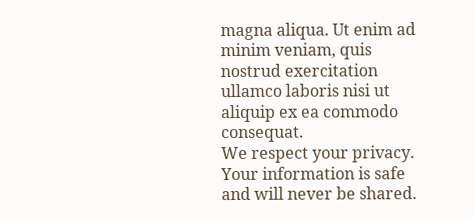magna aliqua. Ut enim ad minim veniam, quis nostrud exercitation ullamco laboris nisi ut aliquip ex ea commodo consequat.
We respect your privacy. Your information is safe and will never be shared.